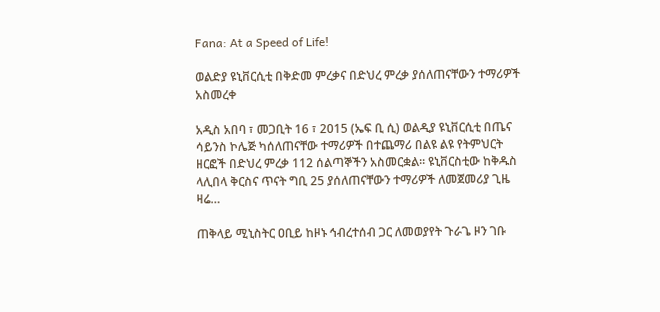Fana: At a Speed of Life!

ወልድያ ዩኒቨርሲቲ በቅድመ ምረቃና በድህረ ምረቃ ያሰለጠናቸውን ተማሪዎች አስመረቀ

አዲስ አበባ ፣ መጋቢት 16 ፣ 2015 (ኤፍ ቢ ሲ) ወልዲያ ዩኒቨርሲቲ በጤና ሳይንስ ኮሌጅ ካሰለጠናቸው ተማሪዎች በተጨማሪ በልዩ ልዩ የትምህርት ዘርፎች በድህረ ምረቃ 112 ሰልጣኞችን አስመርቋል። ዩኒቨርስቲው ከቅዱስ ላሊበላ ቅርስና ጥናት ግቢ 25 ያሰለጠናቸውን ተማሪዎች ለመጀመሪያ ጊዜ ዛሬ…

ጠቅላይ ሚኒስትር ዐቢይ ከዞኑ ኅብረተሰብ ጋር ለመወያየት ጉራጌ ዞን ገቡ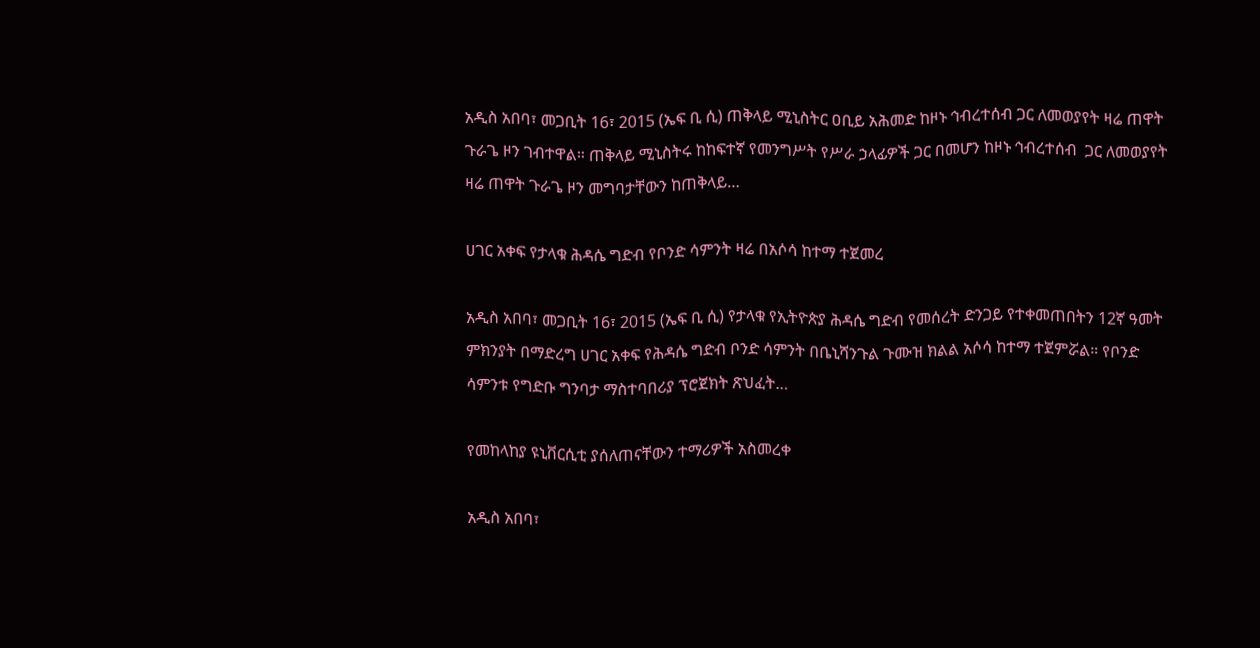አዲስ አበባ፣ መጋቢት 16፣ 2015 (ኤፍ ቢ ሲ) ጠቅላይ ሚኒስትር ዐቢይ አሕመድ ከዞኑ ኅብረተሰብ ጋር ለመወያየት ዛሬ ጠዋት ጉራጌ ዞን ገብተዋል። ጠቅላይ ሚኒስትሩ ከከፍተኛ የመንግሥት የሥራ ኃላፊዎች ጋር በመሆን ከዞኑ ኅብረተሰብ  ጋር ለመወያየት ዛሬ ጠዋት ጉራጌ ዞን መግባታቸውን ከጠቅላይ…

ሀገር አቀፍ የታላቁ ሕዳሴ ግድብ የቦንድ ሳምንት ዛሬ በአሶሳ ከተማ ተጀመረ

አዲስ አበባ፣ መጋቢት 16፣ 2015 (ኤፍ ቢ ሲ) የታላቁ የኢትዮጵያ ሕዳሴ ግድብ የመሰረት ድንጋይ የተቀመጠበትን 12ኛ ዓመት ምክንያት በማድረግ ሀገር አቀፍ የሕዳሴ ግድብ ቦንድ ሳምንት በቤኒሻንጉል ጉሙዝ ክልል አሶሳ ከተማ ተጀምሯል። የቦንድ ሳምንቱ የግድቡ ግንባታ ማስተባበሪያ ፕሮጀክት ጽህፈት…

የመከላከያ ዩኒቨርሲቲ ያሰለጠናቸውን ተማሪዎች አስመረቀ

አዲስ አበባ፣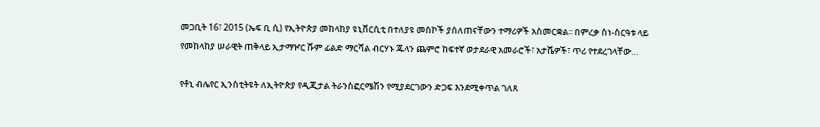መጋቢት 16፣ 2015 (ኤፍ ቢ ሲ) የኢትዮጵያ መከላከያ ዩኒቨርሲቲ በተለያዩ መስኮች ያሰለጠናቸውን ተማሪዎች አስመርቋል፡፡ በምረቃ ስነ-ስርዓቱ ላይ የመከላከያ ሠራዊት ጠቅላይ ኢታማዦር ሹም ፊልድ ማርሻል ብርሃኑ ጁላን ጨምሮ ከፍተኛ ወታደራዊ አመራሮች፣ አታሼዎች፣ ጥሪ የተደረገላቸው…

የቶኒ ብሌየር ኢንስቲትዩት ለኢትዮጵያ የዲጂታል ትራንስፎርሜሽን የሚያደርገውን ድጋፍ እንደሚቀጥል ገለጸ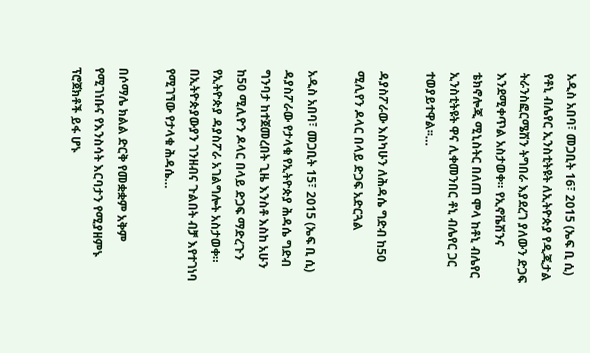አዲስ አበባ፣ መጋቢት 16፣ 2015 (ኤፍ ቢ ሲ) የቶኒ ብሌየር ኢንስቲትዩት ለኢትዮጵያ የዲጂታል ትራንስፎርሜሽን ትግበራ እያደረገ ያለውን ድጋፍ እንደሚቀጥል አስታወቀ። የኢኖቬሽንና ቴክኖሎጂ ሚኒስትር በለጠ ሞላ ከቶኒ ብሌየር ኢንስቲትዩት ዋና ሊቀመንበር ቶኒ ብሌየር ጋር ተወያይተዋል፡፡…

ዳያስፖራው እስካሁን ለሕዳሴ ግድብ ከ50 ሚሊየን ዶላር በላይ ድጋፍ አድርጓል

አዲስ አበባ፣ መጋቢት 15፣ 2015 (ኤፍ ቢ ሲ) ዳያስፖራው የታላቁ የኢትዮጵያ ሕዳሴ ግድብ ግንባታ ከተጀመረበት ጊዜ እንስቶ እስከ አሁን ከ50 ሚሊዮን ዶላር በላይ ድጋፍ ማድረጉን የኢትዮጵያ ዳያስፖራ አገልግሎት አስታወቀ። በኢትዮጵያውያን ገንዘብና ጉልበት ብቻ እየተገነባ የሚገኘው የታላቁ ሕዳሴ…

በሶማሌ ክልል ድርቅ የመቋቋም አቅም የሚገነቡና የእንስሳት እርባታን የሚያዘምኑ ፕሮጀክቶች ይፋ ሆኑ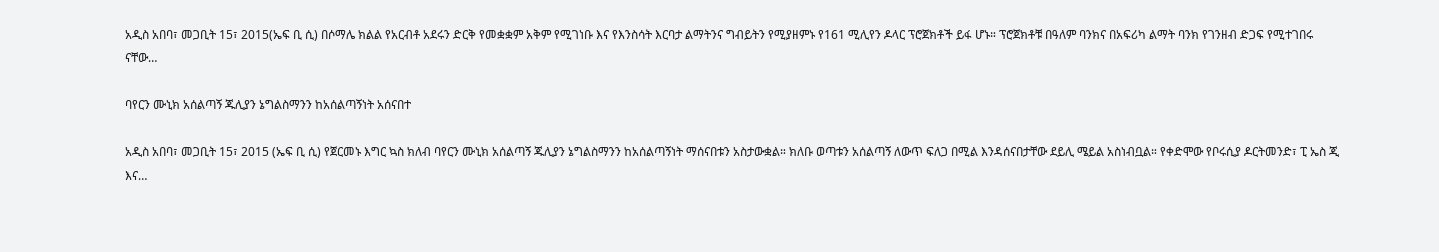አዲስ አበባ፣ መጋቢት 15፣ 2015(ኤፍ ቢ ሲ) በሶማሌ ክልል የአርብቶ አደሩን ድርቅ የመቋቋም አቅም የሚገነቡ እና የእንስሳት እርባታ ልማትንና ግብይትን የሚያዘምኑ የ161 ሚሊየን ዶላር ፕሮጀክቶች ይፋ ሆኑ። ፕሮጀክቶቹ በዓለም ባንክና በአፍሪካ ልማት ባንክ የገንዘብ ድጋፍ የሚተገበሩ ናቸው…

ባየርን ሙኒክ አሰልጣኝ ጁሊያን ኔግልስማንን ከአሰልጣኝነት አሰናበተ

አዲስ አበባ፣ መጋቢት 15፣ 2015 (ኤፍ ቢ ሲ) የጀርመኑ እግር ኳስ ክለብ ባየርን ሙኒክ አሰልጣኝ ጁሊያን ኔግልስማንን ከአሰልጣኝነት ማሰናበቱን አስታውቋል። ክለቡ ወጣቱን አሰልጣኝ ለውጥ ፍለጋ በሚል እንዳሰናበታቸው ደይሊ ሜይል አስነብቧል። የቀድሞው የቦሩሲያ ዶርትመንድ፣ ፒ ኤስ ጂ እና…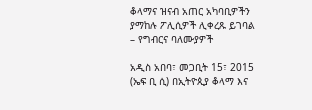ቆላማና ዝናብ አጠር አካባቢዎችን ያማከሉ ፖሊሲዎች ሊቀረጹ ይገባል – የግብርና ባለሙያዎች

አዲስ አበባ፣ መጋቢት 15፣ 2015 (ኤፍ ቢ ሲ) በኢትዮጲያ ቆላማ እና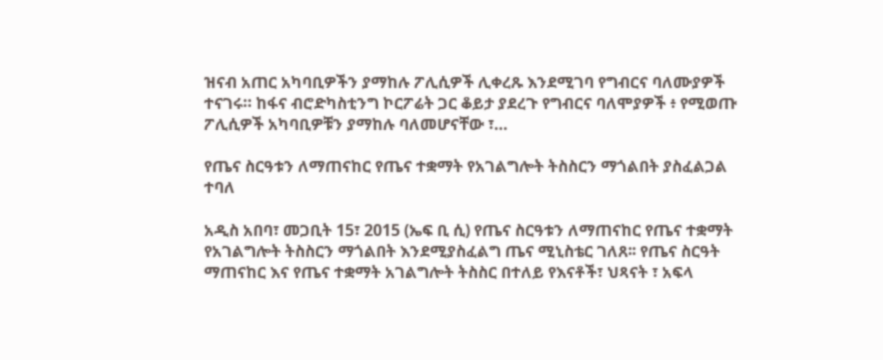ዝናብ አጠር አካባቢዎችን ያማከሉ ፖሊሲዎች ሊቀረጹ እንደሚገባ የግብርና ባለሙያዎች ተናገሩ። ከፋና ብሮድካስቲንግ ኮርፖሬት ጋር ቆይታ ያደረጉ የግብርና ባለሞያዎች ፥ የሚወጡ ፖሊሲዎች አካባቢዎቹን ያማከሉ ባለመሆናቸው ፣…

የጤና ስርዓቱን ለማጠናከር የጤና ተቋማት የአገልግሎት ትስስርን ማጎልበት ያስፈልጋል ተባለ

አዲስ አበባ፣ መጋቢት 15፣ 2015 (ኤፍ ቢ ሲ) የጤና ስርዓቱን ለማጠናከር የጤና ተቋማት የአገልግሎት ትስስርን ማጎልበት እንደሚያስፈልግ ጤና ሚኒስቴር ገለጸ፡፡ የጤና ስርዓት ማጠናከር እና የጤና ተቋማት አገልግሎት ትስስር በተለይ የእናቶች፣ ህጻናት ፣ አፍላ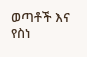ወጣቶች እና የስነ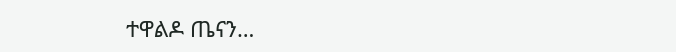ተዋልዶ ጤናን…